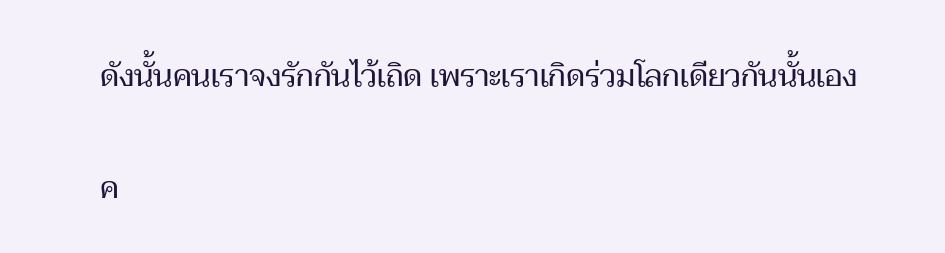ดังนั้นคนเราจงรักกันไว้เถิด เพราะเราเกิดร่วมโลกเดียวกันนั้นเอง

ค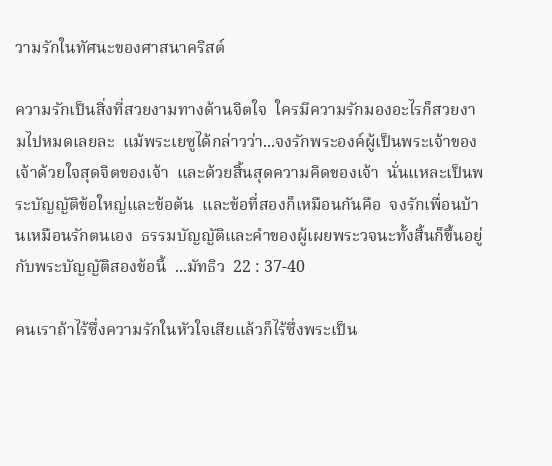วามรักในทัศนะของศาสนาคริสต์

ความรักเป็นสิ่งที่สวยงามทางด้านจิตใจ  ใครมีความรักมองอะไรก็สวยงามไปหมดเลยละ  แม้พระเยซูได้กล่าวว่า...จงรักพระองค์ผู้เป็นพระเจ้าของเจ้าด้วยใจสุดจิตของเจ้า  และด้วยสิ้นสุดความคิดของเจ้า  นั่นแหละเป็นพระบัญญัติข้อใหญ่และข้อต้น  และข้อที่สองก็เหมือนกันคือ  จงรักเพื่อนบ้านเหมือนรักตนเอง  ธรรมบัญญัติและคำของผู้เผยพระวจนะทั้งสิ้นก็ขึ้นอยู่กับพระบัญญัติสองข้อนี้  ...มัทธิว  22 : 37-40

คนเราถ้าไร้ซึ่งความรักในหัวใจเสียแล้วก็ไร้ซึ่งพระเป็น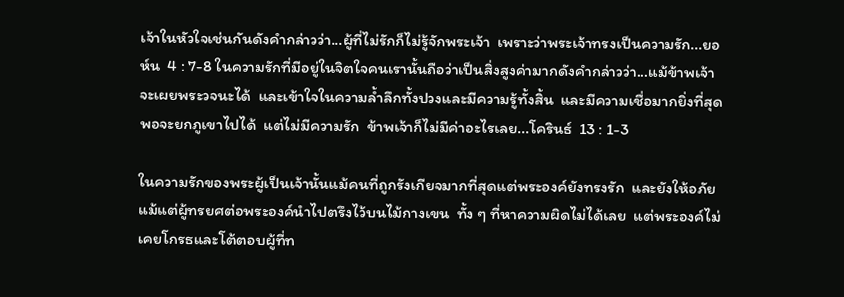เจ้าในหัวใจเช่นกันดังคำกล่าวว่า...ผู้ที่ไม่รักก็ไม่รู้จักพระเจ้า  เพราะว่าพระเจ้าทรงเป็นความรัก...ยอห์น  4 : 7-8 ในความรักที่มีอยู่ในจิตใจคนเรานั้นถือว่าเป็นสิ่งสูงค่ามากดังคำกล่าวว่า...แม้ข้าพเจ้าจะเผยพระวจนะได้  และเข้าใจในความล้ำลึกทั้งปวงและมีความรู้ทั้งสิ้น  และมีความเชื่อมากยิ่งที่สุดพอจะยกภูเขาไปได้  แต่ไม่มีความรัก  ข้าพเจ้าก็ไม่มีค่าอะไรเลย...โครินธ์  13 : 1-3

ในความรักของพระผู้เป็นเจ้านั้นแม้คนที่ถูกรังเกียจมากที่สุดแต่พระองค์ยังทรงรัก  และยังให้อภัยแม้แต่ผู้ทรยศต่อพระองค์นำไปตรึงไว้บนไม้กางเขน  ทั้ง ๆ ที่หาความผิดไม่ได้เลย  แต่พระองค์ไม่เคยโกรธและโต้ตอบผู้ที่ท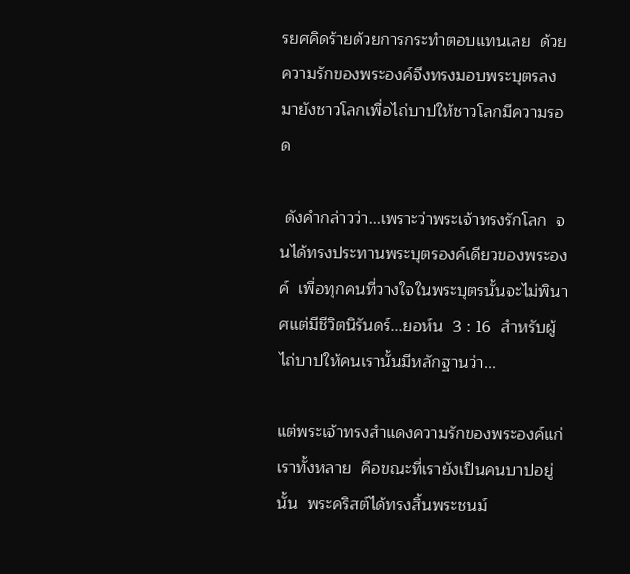รยศคิดร้ายด้วยการกระทำตอบแทนเลย  ด้วยความรักของพระองค์จึงทรงมอบพระบุตรลงมายังชาวโลกเพื่อไถ่บาปให้ชาวโลกมีความรอด

 ดังคำกล่าวว่า...เพราะว่าพระเจ้าทรงรักโลก  จนได้ทรงประทานพระบุตรองค์เดียวของพระองค์  เพื่อทุกคนที่วางใจในพระบุตรนั้นจะไม่พินาศแต่มีชีวิตนิรันดร์...ยอห์น  3 : 16  สำหรับผู้ไถ่บาปให้คนเรานั้นมีหลักฐานว่า...

แต่พระเจ้าทรงสำแดงความรักของพระองค์แก่เราทั้งหลาย  คือขณะที่เรายังเป็นคนบาปอยู่นั้น  พระคริสต์ได้ทรงสิ้นพระชนม์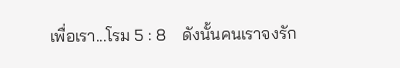เพื่อเรา...โรม 5 : 8    ดังนั้นคนเราจงรัก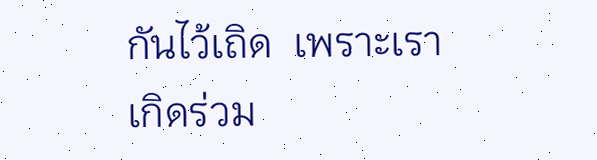กันไว้เถิด  เพราะเราเกิดร่วม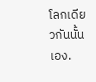โลกเดียวกันนั้นเอง.